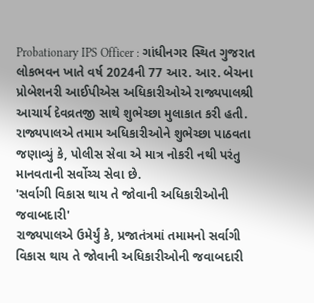Probationary IPS Officer : ગાંધીનગર સ્થિત ગુજરાત લોકભવન ખાતે વર્ષ 2024ની 77 આર. આર. બેચના પ્રોબેશનરી આઈપીએસ અધિકારીઓએ રાજ્યપાલશ્રી આચાર્ય દેવવ્રતજી સાથે શુભેચ્છા મુલાકાત કરી હતી. રાજ્યપાલએ તમામ અધિકારીઓને શુભેચ્છા પાઠવતા જણાવ્યું કે, પોલીસ સેવા એ માત્ર નોકરી નથી પરંતુ માનવતાની સર્વોચ્ચ સેવા છે.
'સર્વાગી વિકાસ થાય તે જોવાની અધિકારીઓની જવાબદારી'
રાજ્યપાલએ ઉમેર્યું કે, પ્રજાતંત્રમાં તમામનો સર્વાગી વિકાસ થાય તે જોવાની અધિકારીઓની જવાબદારી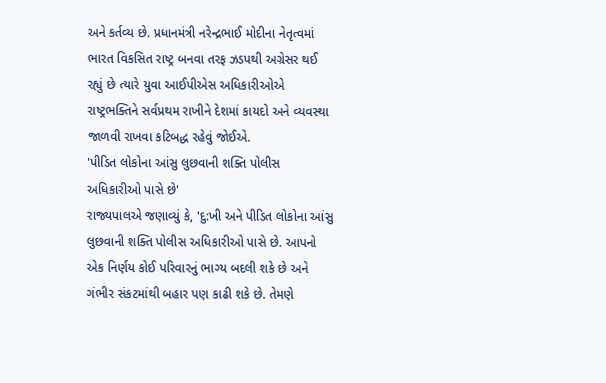અને કર્તવ્ય છે. પ્રધાનમંત્રી નરેન્દ્રભાઈ મોદીના નેતૃત્વમાં ભારત વિકસિત રાષ્ટ્ર બનવા તરફ ઝડપથી અગ્રેસર થઈ રહ્યું છે ત્યારે યુવા આઈપીએસ અધિકારીઓએ રાષ્ટ્રભક્તિને સર્વપ્રથમ રાખીને દેશમાં કાયદો અને વ્યવસ્થા જાળવી રાખવા કટિબદ્ધ રહેવું જોઈએ.
'પીડિત લોકોના આંસુ લુછવાની શક્તિ પોલીસ અધિકારીઓ પાસે છે'
રાજ્યપાલએ જણાવ્યું કે, 'દુ:ખી અને પીડિત લોકોના આંસુ લુછવાની શક્તિ પોલીસ અધિકારીઓ પાસે છે. આપનો એક નિર્ણય કોઈ પરિવારનું ભાગ્ય બદલી શકે છે અને ગંભીર સંકટમાંથી બહાર પણ કાઢી શકે છે. તેમણે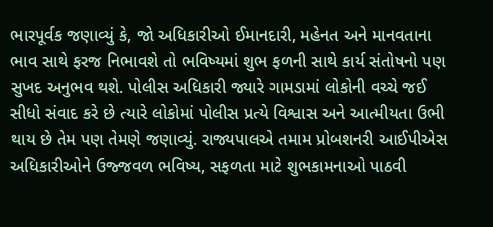ભારપૂર્વક જણાવ્યું કે, જો અધિકારીઓ ઈમાનદારી, મહેનત અને માનવતાના ભાવ સાથે ફરજ નિભાવશે તો ભવિષ્યમાં શુભ ફળની સાથે કાર્ય સંતોષનો પણ સુખદ અનુભવ થશે. પોલીસ અધિકારી જ્યારે ગામડામાં લોકોની વચ્ચે જઈ સીધો સંવાદ કરે છે ત્યારે લોકોમાં પોલીસ પ્રત્યે વિશ્વાસ અને આત્મીયતા ઉભી થાય છે તેમ પણ તેમણે જણાવ્યું. રાજ્યપાલએ તમામ પ્રોબશનરી આઈપીએસ અધિકારીઓને ઉજ્જવળ ભવિષ્ય, સફળતા માટે શુભકામનાઓ પાઠવી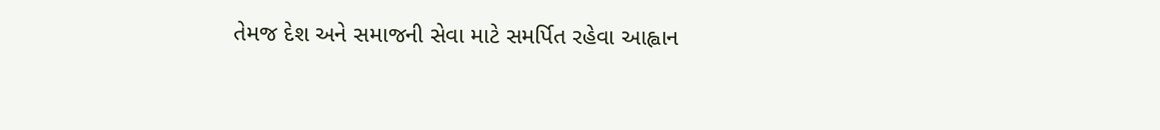તેમજ દેશ અને સમાજની સેવા માટે સમર્પિત રહેવા આહ્વાન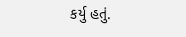કર્યુ હતું.